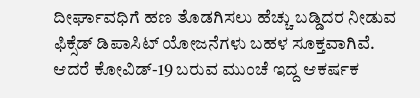ದೀರ್ಘಾವಧಿಗೆ ಹಣ ತೊಡಗಿಸಲು ಹೆಚ್ಚು ಬಡ್ಡಿದರ ನೀಡುವ ಫಿಕ್ಸೆಡ್ ಡಿಪಾಸಿಟ್ ಯೋಜನೆಗಳು ಬಹಳ ಸೂಕ್ತವಾಗಿವೆ. ಆದರೆ ಕೋವಿಡ್-19 ಬರುವ ಮುಂಚೆ ಇದ್ದ ಆಕರ್ಷಕ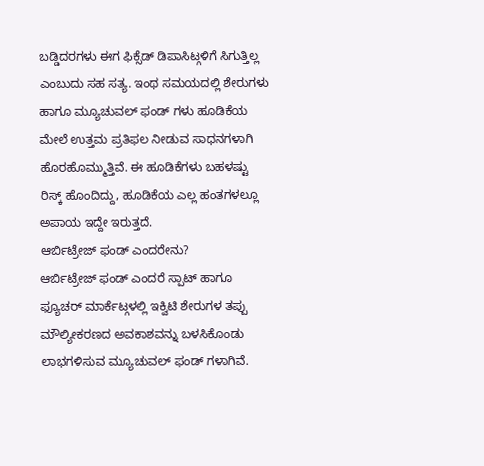ಬಡ್ಡಿದರಗಳು ಈಗ ಫಿಕ್ಸೆಡ್ ಡಿಪಾಸಿಟ್ಗಳಿಗೆ ಸಿಗುತ್ತಿಲ್ಲ ಎಂಬುದು ಸಹ ಸತ್ಯ. ಇಂಥ ಸಮಯದಲ್ಲಿ ಶೇರುಗಳು ಹಾಗೂ ಮ್ಯೂಚುವಲ್ ಫಂಡ್ ಗಳು ಹೂಡಿಕೆಯ ಮೇಲೆ ಉತ್ತಮ ಪ್ರತಿಫಲ ನೀಡುವ ಸಾಧನಗಳಾಗಿ ಹೊರಹೊಮ್ಮುತ್ತಿವೆ. ಈ ಹೂಡಿಕೆಗಳು ಬಹಳಷ್ಟು ರಿಸ್ಕ್ ಹೊಂದಿದ್ದು, ಹೂಡಿಕೆಯ ಎಲ್ಲ ಹಂತಗಳಲ್ಲೂ ಅಪಾಯ ಇದ್ದೇ ಇರುತ್ತದೆ.
ಆರ್ಬಿಟ್ರೇಜ್ ಫಂಡ್ ಎಂದರೇನು?
ಆರ್ಬಿಟ್ರೇಜ್ ಫಂಡ್ ಎಂದರೆ ಸ್ಪಾಟ್ ಹಾಗೂ ಫ್ಯೂಚರ್ ಮಾರ್ಕೆಟ್ಗಳಲ್ಲಿ ಇಕ್ವಿಟಿ ಶೇರುಗಳ ತಪ್ಪು ಮೌಲ್ಯೀಕರಣದ ಅವಕಾಶವನ್ನು ಬಳಸಿಕೊಂಡು ಲಾಭಗಳಿಸುವ ಮ್ಯೂಚುವಲ್ ಫಂಡ್ ಗಳಾಗಿವೆ.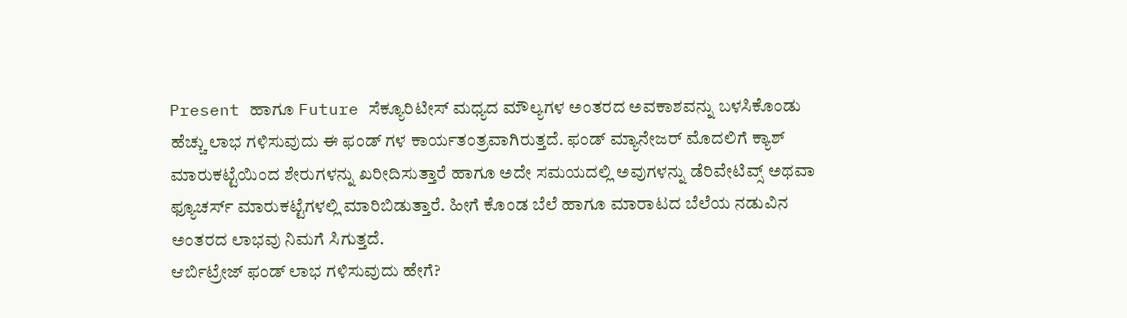Present ಹಾಗೂ Future ಸೆಕ್ಯೂರಿಟೀಸ್ ಮಧ್ಯದ ಮೌಲ್ಯಗಳ ಅಂತರದ ಅವಕಾಶವನ್ನು ಬಳಸಿಕೊಂಡು ಹೆಚ್ಚು ಲಾಭ ಗಳಿಸುವುದು ಈ ಫಂಡ್ ಗಳ ಕಾರ್ಯತಂತ್ರವಾಗಿರುತ್ತದೆ. ಫಂಡ್ ಮ್ಯಾನೇಜರ್ ಮೊದಲಿಗೆ ಕ್ಯಾಶ್ ಮಾರುಕಟ್ಟೆಯಿಂದ ಶೇರುಗಳನ್ನು ಖರೀದಿಸುತ್ತಾರೆ ಹಾಗೂ ಅದೇ ಸಮಯದಲ್ಲಿ ಅವುಗಳನ್ನು ಡೆರಿವೇಟಿವ್ಸ್ ಅಥವಾ ಫ್ಯೂಚರ್ಸ್ ಮಾರುಕಟ್ಟೆಗಳಲ್ಲಿ ಮಾರಿಬಿಡುತ್ತಾರೆ. ಹೀಗೆ ಕೊಂಡ ಬೆಲೆ ಹಾಗೂ ಮಾರಾಟದ ಬೆಲೆಯ ನಡುವಿನ ಅಂತರದ ಲಾಭವು ನಿಮಗೆ ಸಿಗುತ್ತದೆ.
ಆರ್ಬಿಟ್ರೇಜ್ ಫಂಡ್ ಲಾಭ ಗಳಿಸುವುದು ಹೇಗೆ?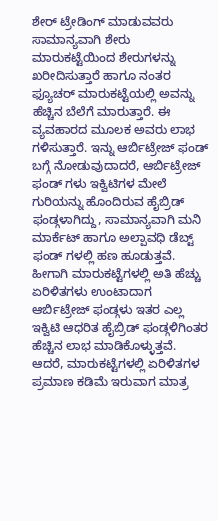ಶೇರ್ ಟ್ರೇಡಿಂಗ್ ಮಾಡುವವರು ಸಾಮಾನ್ಯವಾಗಿ ಶೇರು ಮಾರುಕಟ್ಟೆಯಿಂದ ಶೇರುಗಳನ್ನು ಖರೀದಿಸುತ್ತಾರೆ ಹಾಗೂ ನಂತರ ಫ್ಯೂಚರ್ ಮಾರುಕಟ್ಟೆಯಲ್ಲಿ ಅವನ್ನು ಹೆಚ್ಚಿನ ಬೆಲೆಗೆ ಮಾರುತ್ತಾರೆ. ಈ ವ್ಯವಹಾರದ ಮೂಲಕ ಅವರು ಲಾಭ ಗಳಿಸುತ್ತಾರೆ. ಇನ್ನು ಆರ್ಬಿಟ್ರೇಜ್ ಫಂಡ್ ಬಗ್ಗೆ ನೋಡುವುದಾದರೆ, ಆರ್ಬಿಟ್ರೇಜ್ ಫಂಡ್ ಗಳು ಇಕ್ವಿಟಿಗಳ ಮೇಲೆ ಗುರಿಯನ್ನು ಹೊಂದಿರುವ ಹೈಬ್ರಿಡ್ ಫಂಡ್ಗಳಾಗಿದ್ದು, ಸಾಮಾನ್ಯವಾಗಿ ಮನಿ ಮಾರ್ಕೆಟ್ ಹಾಗೂ ಅಲ್ಪಾವಧಿ ಡೆಬ್ಟ್ ಫಂಡ್ ಗಳಲ್ಲಿ ಹಣ ಹೂಡುತ್ತವೆ. ಹೀಗಾಗಿ ಮಾರುಕಟ್ಟೆಗಳಲ್ಲಿ ಅತಿ ಹೆಚ್ಚು ಏರಿಳಿತಗಳು ಉಂಟಾದಾಗ ಆರ್ಬಿಟ್ರೇಜ್ ಫಂಡ್ಗಳು ಇತರ ಎಲ್ಲ ಇಕ್ವಿಟಿ ಆಧರಿತ ಹೈಬ್ರಿಡ್ ಫಂಡ್ಗಳಿಗಿಂತರ ಹೆಚ್ಚಿನ ಲಾಭ ಮಾಡಿಕೊಳ್ಳುತ್ತವೆ. ಆದರೆ, ಮಾರುಕಟ್ಟೆಗಳಲ್ಲಿ ಏರಿಳಿತಗಳ ಪ್ರಮಾಣ ಕಡಿಮೆ ಇರುವಾಗ ಮಾತ್ರ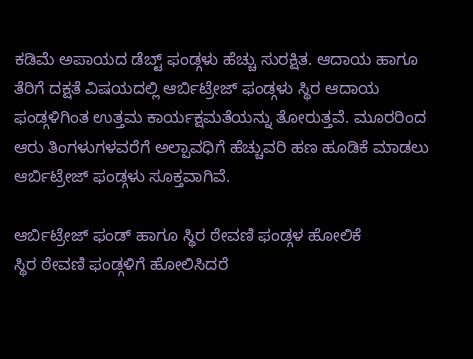ಕಡಿಮೆ ಅಪಾಯದ ಡೆಬ್ಟ್ ಫಂಡ್ಗಳು ಹೆಚ್ಚು ಸುರಕ್ಷಿತ. ಆದಾಯ ಹಾಗೂ ತೆರಿಗೆ ದಕ್ಷತೆ ವಿಷಯದಲ್ಲಿ ಆರ್ಬಿಟ್ರೇಜ್ ಫಂಡ್ಗಳು ಸ್ಥಿರ ಆದಾಯ ಫಂಡ್ಗಳಿಗಿಂತ ಉತ್ತಮ ಕಾರ್ಯಕ್ಷಮತೆಯನ್ನು ತೋರುತ್ತವೆ. ಮೂರರಿಂದ ಆರು ತಿಂಗಳುಗಳವರೆಗೆ ಅಲ್ಪಾವಧಿಗೆ ಹೆಚ್ಚುವರಿ ಹಣ ಹೂಡಿಕೆ ಮಾಡಲು ಆರ್ಬಿಟ್ರೇಜ್ ಫಂಡ್ಗಳು ಸೂಕ್ತವಾಗಿವೆ.

ಆರ್ಬಿಟ್ರೇಜ್ ಫಂಡ್ ಹಾಗೂ ಸ್ಥಿರ ಠೇವಣಿ ಫಂಡ್ಗಳ ಹೋಲಿಕೆ
ಸ್ಥಿರ ಠೇವಣಿ ಫಂಡ್ಗಳಿಗೆ ಹೋಲಿಸಿದರೆ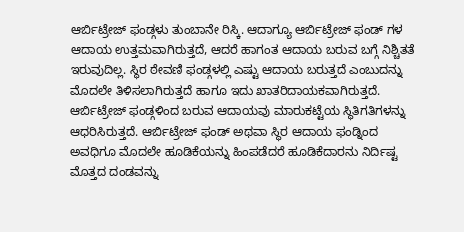ಆರ್ಬಿಟ್ರೇಜ್ ಫಂಡ್ಗಳು ತುಂಬಾನೇ ರಿಸ್ಕಿ. ಆದಾಗ್ಯೂ ಆರ್ಬಿಟ್ರೇಜ್ ಫಂಡ್ ಗಳ ಆದಾಯ ಉತ್ತಮವಾಗಿರುತ್ತದೆ, ಆದರೆ ಹಾಗಂತ ಆದಾಯ ಬರುವ ಬಗ್ಗೆ ನಿಶ್ಚಿತತೆ ಇರುವುದಿಲ್ಲ. ಸ್ಥಿರ ಠೇವಣಿ ಫಂಡ್ಗಳಲ್ಲಿ ಎಷ್ಟು ಆದಾಯ ಬರುತ್ತದೆ ಎಂಬುದನ್ನು ಮೊದಲೇ ತಿಳಿಸಲಾಗಿರುತ್ತದೆ ಹಾಗೂ ಇದು ಖಾತರಿದಾಯಕವಾಗಿರುತ್ತದೆ. ಆರ್ಬಿಟ್ರೇಜ್ ಫಂಡ್ಗಳಿಂದ ಬರುವ ಆದಾಯವು ಮಾರುಕಟ್ಟೆಯ ಸ್ಥಿತಿಗತಿಗಳನ್ನು ಆಧರಿಸಿರುತ್ತದೆ. ಆರ್ಬಿಟ್ರೇಜ್ ಫಂಡ್ ಅಥವಾ ಸ್ಥಿರ ಆದಾಯ ಫಂಡ್ನಿಂದ ಅವಧಿಗೂ ಮೊದಲೇ ಹೂಡಿಕೆಯನ್ನು ಹಿಂಪಡೆದರೆ ಹೂಡಿಕೆದಾರನು ನಿರ್ದಿಷ್ಟ ಮೊತ್ತದ ದಂಡವನ್ನು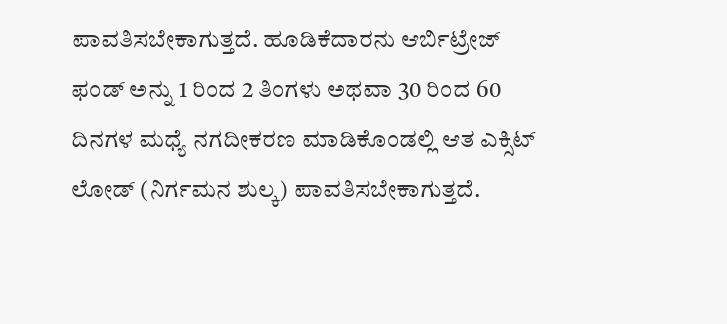ಪಾವತಿಸಬೇಕಾಗುತ್ತದೆ. ಹೂಡಿಕೆದಾರನು ಆರ್ಬಿಟ್ರೇಜ್ ಫಂಡ್ ಅನ್ನು 1 ರಿಂದ 2 ತಿಂಗಳು ಅಥವಾ 30 ರಿಂದ 60 ದಿನಗಳ ಮಧ್ಯೆ ನಗದೀಕರಣ ಮಾಡಿಕೊಂಡಲ್ಲಿ ಆತ ಎಕ್ಸಿಟ್ ಲೋಡ್ (ನಿರ್ಗಮನ ಶುಲ್ಕ) ಪಾವತಿಸಬೇಕಾಗುತ್ತದೆ.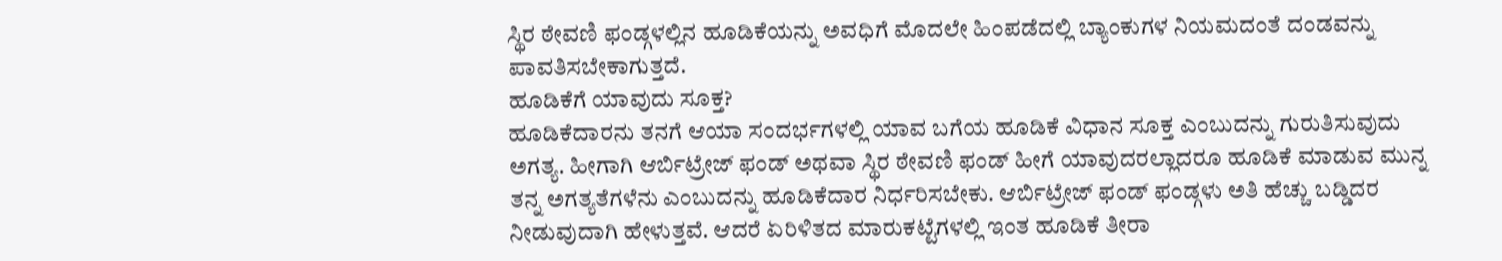ಸ್ಥಿರ ಠೇವಣಿ ಫಂಡ್ಗಳಲ್ಲಿನ ಹೂಡಿಕೆಯನ್ನು ಅವಧಿಗೆ ಮೊದಲೇ ಹಿಂಪಡೆದಲ್ಲಿ ಬ್ಯಾಂಕುಗಳ ನಿಯಮದಂತೆ ದಂಡವನ್ನು ಪಾವತಿಸಬೇಕಾಗುತ್ತದೆ.
ಹೂಡಿಕೆಗೆ ಯಾವುದು ಸೂಕ್ತ?
ಹೂಡಿಕೆದಾರನು ತನಗೆ ಆಯಾ ಸಂದರ್ಭಗಳಲ್ಲಿ ಯಾವ ಬಗೆಯ ಹೂಡಿಕೆ ವಿಧಾನ ಸೂಕ್ತ ಎಂಬುದನ್ನು ಗುರುತಿಸುವುದು ಅಗತ್ಯ. ಹೀಗಾಗಿ ಆರ್ಬಿಟ್ರೇಜ್ ಫಂಡ್ ಅಥವಾ ಸ್ಥಿರ ಠೇವಣಿ ಫಂಡ್ ಹೀಗೆ ಯಾವುದರಲ್ಲಾದರೂ ಹೂಡಿಕೆ ಮಾಡುವ ಮುನ್ನ ತನ್ನ ಅಗತ್ಯತೆಗಳೆನು ಎಂಬುದನ್ನು ಹೂಡಿಕೆದಾರ ನಿರ್ಧರಿಸಬೇಕು. ಆರ್ಬಿಟ್ರೇಜ್ ಫಂಡ್ ಫಂಡ್ಗಳು ಅತಿ ಹೆಚ್ಚು ಬಡ್ಡಿದರ ನೀಡುವುದಾಗಿ ಹೇಳುತ್ತವೆ. ಆದರೆ ಏರಿಳಿತದ ಮಾರುಕಟ್ಟೆಗಳಲ್ಲಿ ಇಂತ ಹೂಡಿಕೆ ತೀರಾ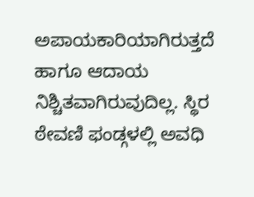ಅಪಾಯಕಾರಿಯಾಗಿರುತ್ತದೆ ಹಾಗೂ ಆದಾಯ ನಿಶ್ಚಿತವಾಗಿರುವುದಿಲ್ಲ. ಸ್ಥಿರ ಠೇವಣಿ ಫಂಡ್ಗಳಲ್ಲಿ ಅವಧಿ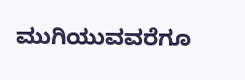ಮುಗಿಯುವವರೆಗೂ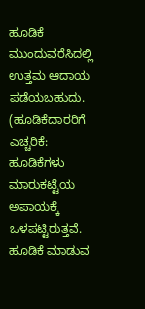ಹೂಡಿಕೆ ಮುಂದುವರೆಸಿದಲ್ಲಿ ಉತ್ತಮ ಆದಾಯ ಪಡೆಯಬಹುದು.
(ಹೂಡಿಕೆದಾರರಿಗೆ ಎಚ್ಚರಿಕೆ: ಹೂಡಿಕೆಗಳು ಮಾರುಕಟ್ಟೆಯ ಅಪಾಯಕ್ಕೆ ಒಳಪಟ್ಟಿರುತ್ತವೆ. ಹೂಡಿಕೆ ಮಾಡುವ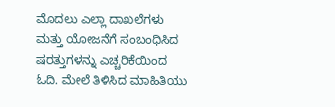ಮೊದಲು ಎಲ್ಲಾ ದಾಖಲೆಗಳು ಮತ್ತು ಯೋಜನೆಗೆ ಸಂಬಂಧಿಸಿದ ಷರತ್ತುಗಳನ್ನು ಎಚ್ಚರಿಕೆಯಿಂದ ಓದಿ. ಮೇಲೆ ತಿಳಿಸಿದ ಮಾಹಿತಿಯು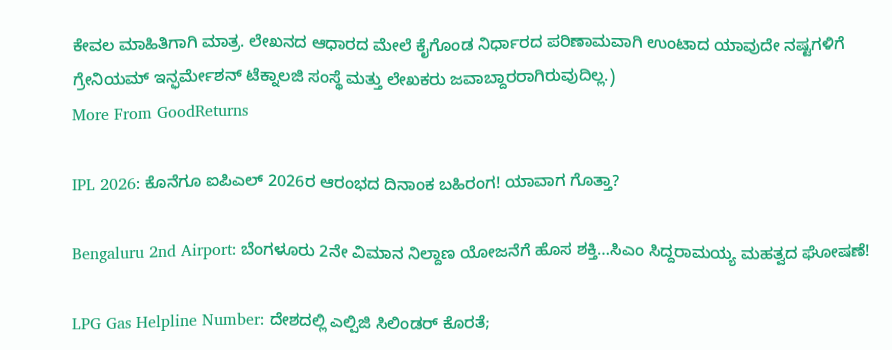ಕೇವಲ ಮಾಹಿತಿಗಾಗಿ ಮಾತ್ರ. ಲೇಖನದ ಆಧಾರದ ಮೇಲೆ ಕೈಗೊಂಡ ನಿರ್ಧಾರದ ಪರಿಣಾಮವಾಗಿ ಉಂಟಾದ ಯಾವುದೇ ನಷ್ಟಗಳಿಗೆ ಗ್ರೇನಿಯಮ್ ಇನ್ಫರ್ಮೇಶನ್ ಟೆಕ್ನಾಲಜಿ ಸಂಸ್ಥೆ ಮತ್ತು ಲೇಖಕರು ಜವಾಬ್ದಾರರಾಗಿರುವುದಿಲ್ಲ.)
More From GoodReturns

IPL 2026: ಕೊನೆಗೂ ಐಪಿಎಲ್ 2026ರ ಆರಂಭದ ದಿನಾಂಕ ಬಹಿರಂಗ! ಯಾವಾಗ ಗೊತ್ತಾ?

Bengaluru 2nd Airport: ಬೆಂಗಳೂರು 2ನೇ ವಿಮಾನ ನಿಲ್ದಾಣ ಯೋಜನೆಗೆ ಹೊಸ ಶಕ್ತಿ…ಸಿಎಂ ಸಿದ್ದರಾಮಯ್ಯ ಮಹತ್ವದ ಘೋಷಣೆ!

LPG Gas Helpline Number: ದೇಶದಲ್ಲಿ ಎಲ್ಪಿಜಿ ಸಿಲಿಂಡರ್ ಕೊರತೆ;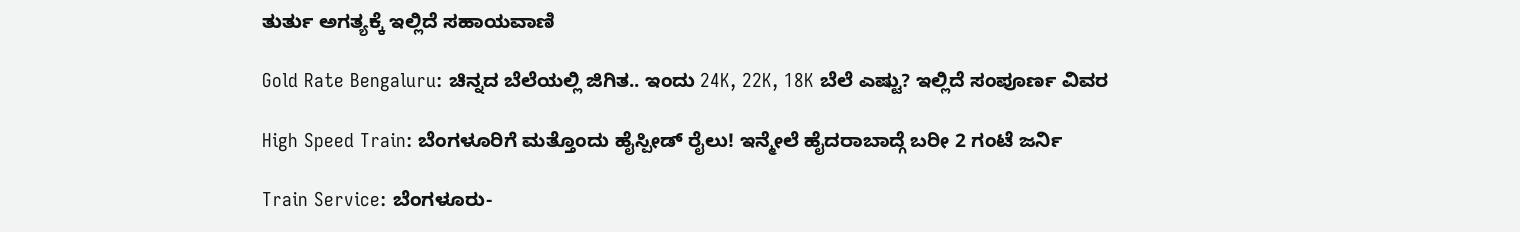ತುರ್ತು ಅಗತ್ಯಕ್ಕೆ ಇಲ್ಲಿದೆ ಸಹಾಯವಾಣಿ

Gold Rate Bengaluru: ಚಿನ್ನದ ಬೆಲೆಯಲ್ಲಿ ಜಿಗಿತ.. ಇಂದು 24K, 22K, 18K ಬೆಲೆ ಎಷ್ಟು? ಇಲ್ಲಿದೆ ಸಂಪೂರ್ಣ ವಿವರ

High Speed Train: ಬೆಂಗಳೂರಿಗೆ ಮತ್ತೊಂದು ಹೈಸ್ಪೀಡ್ ರೈಲು! ಇನ್ಮೇಲೆ ಹೈದರಾಬಾದ್ಗೆ ಬರೀ 2 ಗಂಟೆ ಜರ್ನಿ

Train Service: ಬೆಂಗಳೂರು-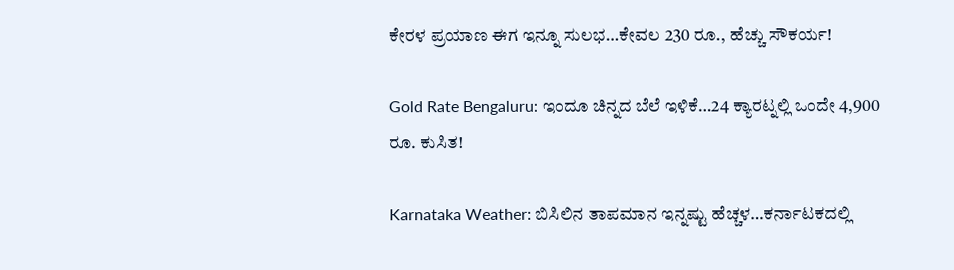ಕೇರಳ ಪ್ರಯಾಣ ಈಗ ಇನ್ನೂ ಸುಲಭ…ಕೇವಲ 230 ರೂ., ಹೆಚ್ಚು ಸೌಕರ್ಯ!

Gold Rate Bengaluru: ಇಂದೂ ಚಿನ್ನದ ಬೆಲೆ ಇಳಿಕೆ…24 ಕ್ಯಾರಟ್ನಲ್ಲಿ ಒಂದೇ 4,900 ರೂ. ಕುಸಿತ!

Karnataka Weather: ಬಿಸಿಲಿನ ತಾಪಮಾನ ಇನ್ನಷ್ಟು ಹೆಚ್ಚಳ…ಕರ್ನಾಟಕದಲ್ಲಿ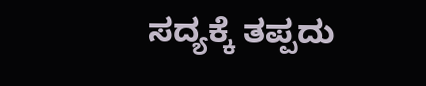ಸದ್ಯಕ್ಕೆ ತಪ್ಪದು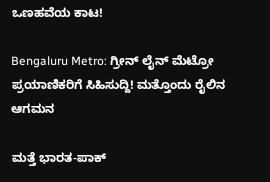ಒಣಹವೆಯ ಕಾಟ!

Bengaluru Metro: ಗ್ರೀನ್ ಲೈನ್ ಮೆಟ್ರೋ ಪ್ರಯಾಣಿಕರಿಗೆ ಸಿಹಿಸುದ್ದಿ! ಮತ್ತೊಂದು ರೈಲಿನ ಆಗಮನ

ಮತ್ತೆ ಭಾರತ-ಪಾಕ್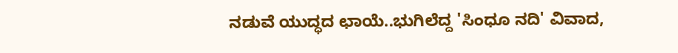ನಡುವೆ ಯುದ್ಧದ ಛಾಯೆ..ಭುಗಿಲೆದ್ದ 'ಸಿಂಧೂ ನದಿ' ವಿವಾದ,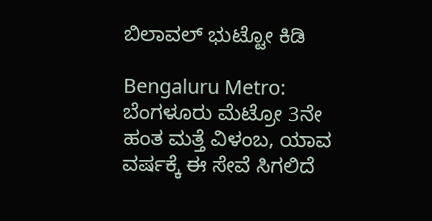ಬಿಲಾವಲ್ ಭುಟ್ಟೋ ಕಿಡಿ

Bengaluru Metro: ಬೆಂಗಳೂರು ಮೆಟ್ರೋ 3ನೇ ಹಂತ ಮತ್ತೆ ವಿಳಂಬ, ಯಾವ ವರ್ಷಕ್ಕೆ ಈ ಸೇವೆ ಸಿಗಲಿದೆ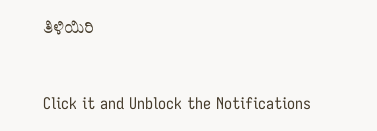ತಿಳಿಯಿರಿ



Click it and Unblock the Notifications